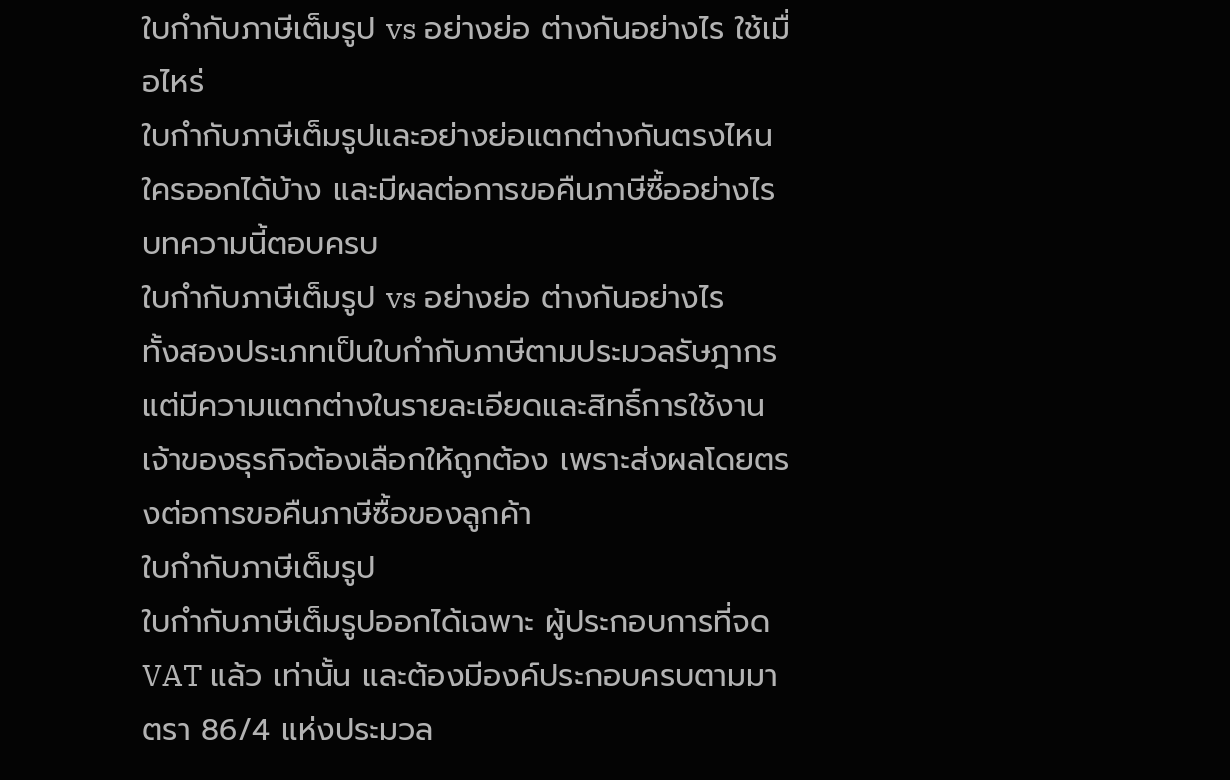ใบกำกับภาษีเต็มรูป vs อย่างย่อ ต่างกันอย่างไร ใช้เมื่อไหร่
ใบกำกับภาษีเต็มรูปและอย่างย่อแตกต่างกันตรงไหน ใครออกได้บ้าง และมีผลต่อการขอคืนภาษีซื้ออย่างไร บทความนี้ตอบครบ
ใบกำกับภาษีเต็มรูป vs อย่างย่อ ต่างกันอย่างไร
ทั้งสองประเภทเป็นใบกำกับภาษีตามประมวลรัษฎากร แต่มีความแตกต่างในรายละเอียดและสิทธิ์การใช้งาน เจ้าของธุรกิจต้องเลือกให้ถูกต้อง เพราะส่งผลโดยตรงต่อการขอคืนภาษีซื้อของลูกค้า
ใบกำกับภาษีเต็มรูป
ใบกำกับภาษีเต็มรูปออกได้เฉพาะ ผู้ประกอบการที่จด VAT แล้ว เท่านั้น และต้องมีองค์ประกอบครบตามมาตรา 86/4 แห่งประมวล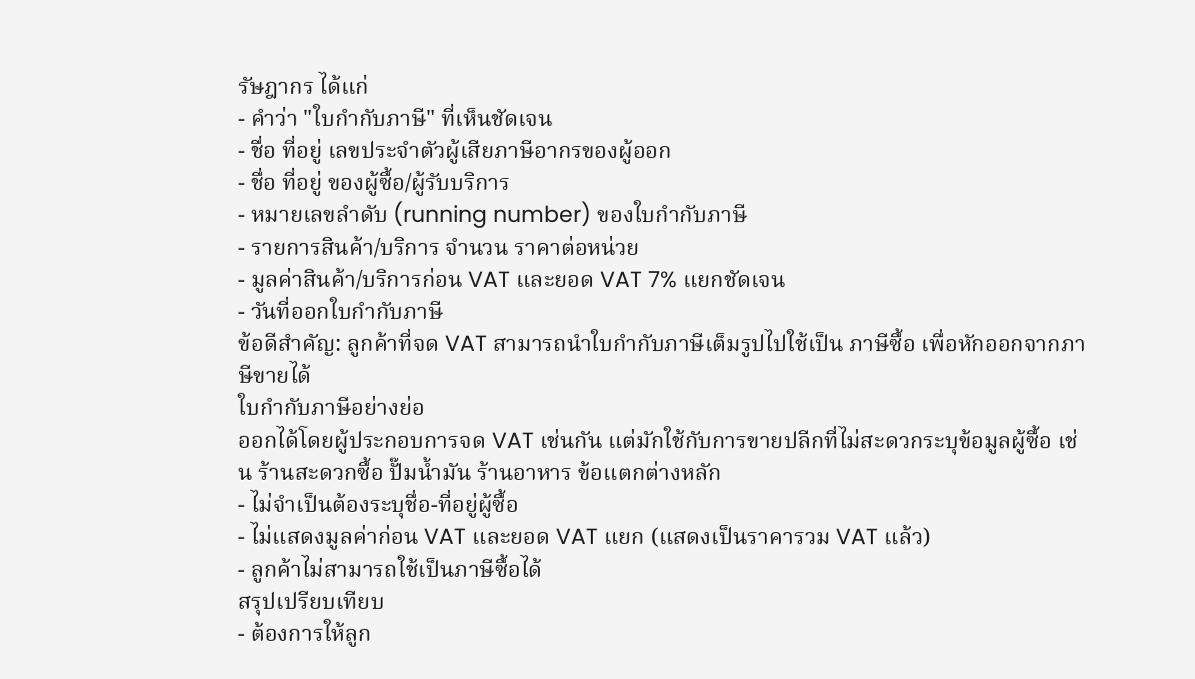รัษฎากร ได้แก่
- คำว่า "ใบกำกับภาษี" ที่เห็นชัดเจน
- ชื่อ ที่อยู่ เลขประจำตัวผู้เสียภาษีอากรของผู้ออก
- ชื่อ ที่อยู่ ของผู้ซื้อ/ผู้รับบริการ
- หมายเลขลำดับ (running number) ของใบกำกับภาษี
- รายการสินค้า/บริการ จำนวน ราคาต่อหน่วย
- มูลค่าสินค้า/บริการก่อน VAT และยอด VAT 7% แยกชัดเจน
- วันที่ออกใบกำกับภาษี
ข้อดีสำคัญ: ลูกค้าที่จด VAT สามารถนำใบกำกับภาษีเต็มรูปไปใช้เป็น ภาษีซื้อ เพื่อหักออกจากภาษีขายได้
ใบกำกับภาษีอย่างย่อ
ออกได้โดยผู้ประกอบการจด VAT เช่นกัน แต่มักใช้กับการขายปลีกที่ไม่สะดวกระบุข้อมูลผู้ซื้อ เช่น ร้านสะดวกซื้อ ปั๊มน้ำมัน ร้านอาหาร ข้อแตกต่างหลัก
- ไม่จำเป็นต้องระบุชื่อ-ที่อยู่ผู้ซื้อ
- ไม่แสดงมูลค่าก่อน VAT และยอด VAT แยก (แสดงเป็นราคารวม VAT แล้ว)
- ลูกค้าไม่สามารถใช้เป็นภาษีซื้อได้
สรุปเปรียบเทียบ
- ต้องการให้ลูก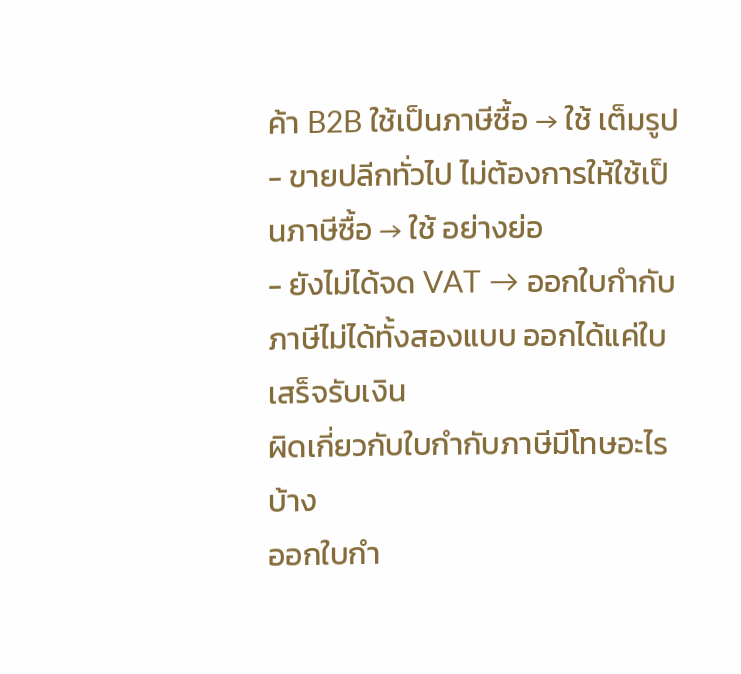ค้า B2B ใช้เป็นภาษีซื้อ → ใช้ เต็มรูป
- ขายปลีกทั่วไป ไม่ต้องการให้ใช้เป็นภาษีซื้อ → ใช้ อย่างย่อ
- ยังไม่ได้จด VAT → ออกใบกำกับภาษีไม่ได้ทั้งสองแบบ ออกได้แค่ใบเสร็จรับเงิน
ผิดเกี่ยวกับใบกำกับภาษีมีโทษอะไรบ้าง
ออกใบกำ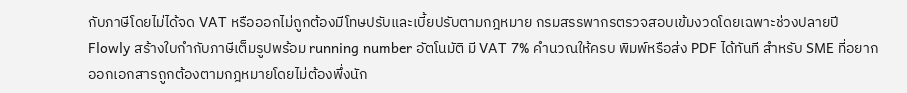กับภาษีโดยไม่ได้จด VAT หรือออกไม่ถูกต้องมีโทษปรับและเบี้ยปรับตามกฎหมาย กรมสรรพากรตรวจสอบเข้มงวดโดยเฉพาะช่วงปลายปี
Flowly สร้างใบกำกับภาษีเต็มรูปพร้อม running number อัตโนมัติ มี VAT 7% คำนวณให้ครบ พิมพ์หรือส่ง PDF ได้ทันที สำหรับ SME ที่อยากออกเอกสารถูกต้องตามกฎหมายโดยไม่ต้องพึ่งนัก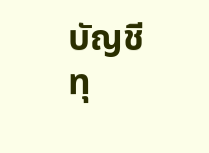บัญชีทุ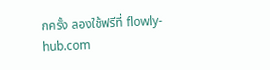กครั้ง ลองใช้ฟรีที่ flowly-hub.com